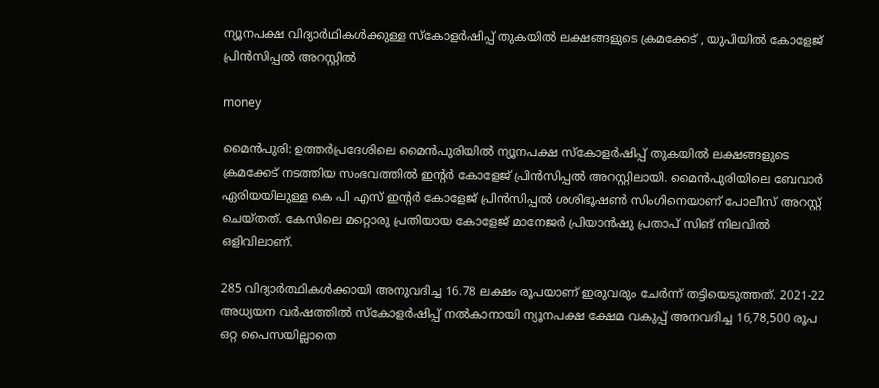ന്യൂനപക്ഷ വിദ്യാര്‍ഥികൾക്കുള്ള സ്കോളർഷിപ്പ് തുകയിൽ ലക്ഷങ്ങളുടെ ക്രമക്കേട് , യുപിയിൽ കോളേജ് പ്രിൻസിപ്പൽ അറസ്റ്റിൽ

money

മൈൻപുരി: ഉത്തർപ്രദേശിലെ മൈൻപുരിയിൽ ന്യൂനപക്ഷ സ്കോളർഷിപ്പ് തുകയിൽ ലക്ഷങ്ങളുടെ ക്രമക്കേട് നടത്തിയ സംഭവത്തിൽ ഇൻ്റർ കോളേജ് പ്രിൻസിപ്പൽ അറസ്റ്റിലായി. മൈൻപുരിയിലെ ബേവാർ ഏരിയയിലുള്ള കെ പി എസ് ഇൻ്റർ കോളേജ് പ്രിൻസിപ്പൽ ശശിഭൂഷൺ സിംഗിനെയാണ് പോലീസ് അറസ്റ്റ് ചെയ്തത്. കേസിലെ മറ്റൊരു പ്രതിയായ കോളേജ് മാനേജർ പ്രിയാൻഷു പ്രതാപ് സിങ് നിലവിൽ ഒളിവിലാണ്.

285 വിദ്യാർത്ഥികൾക്കായി അനുവദിച്ച 16.78 ലക്ഷം രൂപയാണ് ഇരുവരും ചേര്‍ന്ന് തട്ടിയെടുത്തത്. 2021-22 അധ്യയന വർഷത്തിൽ സ്കോളർഷിപ്പ് നൽകാനായി ന്യൂനപക്ഷ ക്ഷേമ വകുപ്പ് അനവദിച്ച 16,78,500 രൂപ ഒറ്റ പൈസയില്ലാതെ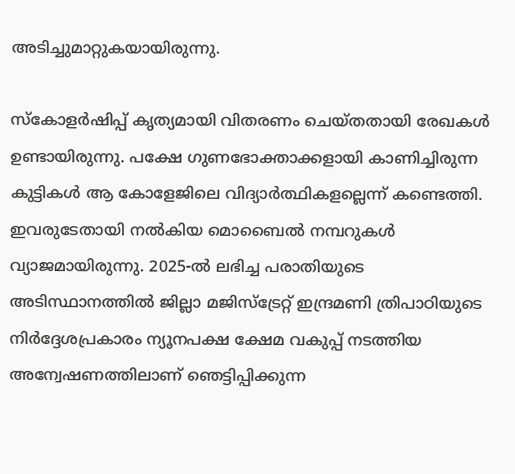അടിച്ചുമാറ്റുകയായിരുന്നു.

സ്കോളർഷിപ്പ് കൃത്യമായി വിതരണം ചെയ്തതായി രേഖകൾ ഉണ്ടായിരുന്നു. പക്ഷേ ഗുണഭോക്താക്കളായി കാണിച്ചിരുന്ന കുട്ടികൾ ആ കോളേജിലെ വിദ്യാർത്ഥികളല്ലെന്ന് കണ്ടെത്തി. ഇവരുടേതായി നൽകിയ മൊബൈൽ നമ്പറുകൾ വ്യാജമായിരുന്നു. 2025-ൽ ലഭിച്ച പരാതിയുടെ അടിസ്ഥാനത്തിൽ ജില്ലാ മജിസ്‌ട്രേറ്റ് ഇന്ദ്രമണി ത്രിപാഠിയുടെ നിർദ്ദേശപ്രകാരം ന്യൂനപക്ഷ ക്ഷേമ വകുപ്പ് നടത്തിയ അന്വേഷണത്തിലാണ് ഞെട്ടിപ്പിക്കുന്ന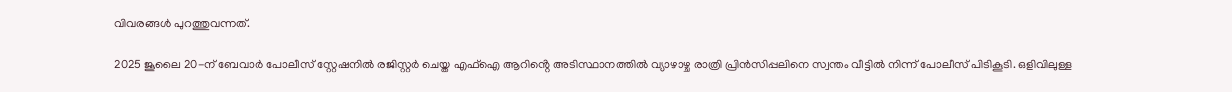വിവരങ്ങൾ പുറത്തുവന്നത്.

2025 ജൂലൈ 20-ന് ബേവാർ പോലീസ് സ്റ്റേഷനിൽ രജിസ്റ്റർ ചെയ്ത എഫ്ഐ ആറിൻ്റെ അടിസ്ഥാനത്തിൽ വ്യാഴാഴ്ച രാത്രി പ്രിൻസിപ്പലിനെ സ്വന്തം വീട്ടിൽ നിന്ന് പോലീസ് പിടികൂടി. ഒളിവിലുള്ള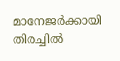മാനേജർക്കായി തിരച്ചിൽ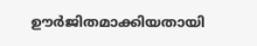ഊർജിതമാക്കിയതായി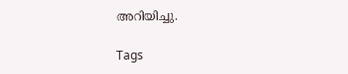അറിയിച്ചു.

Tags